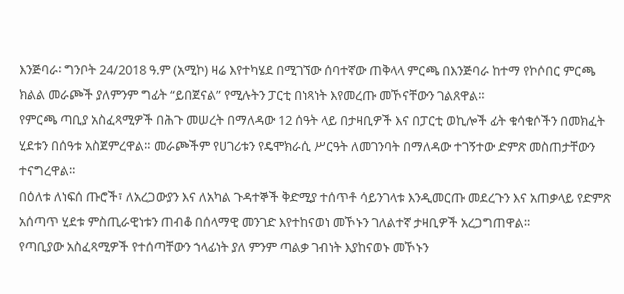እንጅባራ፡ ግንቦት 24/2018 ዓ.ም (አሚኮ) ዛሬ እየተካሄደ በሚገኘው ሰባተኛው ጠቅላላ ምርጫ በእንጅባራ ከተማ የኮሶበር ምርጫ ክልል መራጮች ያለምንም ግፊት “ይበጀናል” የሚሉትን ፓርቲ በነጻነት እየመረጡ መኾናቸውን ገልጸዋል።
የምርጫ ጣቢያ አስፈጻሚዎች በሕጉ መሠረት በማለዳው 12 ሰዓት ላይ በታዛቢዎች እና በፓርቲ ወኪሎች ፊት ቁሳቁሶችን በመክፈት ሂደቱን በሰዓቱ አስጀምረዋል። መራጮችም የሀገሪቱን የዴሞክራሲ ሥርዓት ለመገንባት በማለዳው ተገኝተው ድምጽ መስጠታቸውን ተናግረዋል።
በዕለቱ ለነፍሰ ጡሮች፣ ለአረጋውያን እና ለአካል ጉዳተኞች ቅድሚያ ተሰጥቶ ሳይንገላቱ እንዲመርጡ መደረጉን እና አጠቃላይ የድምጽ አሰጣጥ ሂደቱ ምስጢራዊነቱን ጠብቆ በሰላማዊ መንገድ እየተከናወነ መኾኑን ገለልተኛ ታዛቢዎች አረጋግጠዋል።
የጣቢያው አስፈጻሚዎች የተሰጣቸውን ኀላፊነት ያለ ምንም ጣልቃ ገብነት እያከናወኑ መኾኑን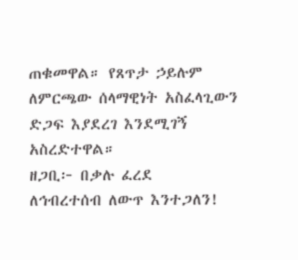ጠቁመዋል። የጸጥታ ኃይሉም ለምርጫው ሰላማዊነት አስፈላጊውን ድጋፍ እያደረገ እንደሚገኝ አስረድተዋል።
ዘጋቢ፦ በቃሉ ፈረደ
ለኅብረተሰብ ለውጥ እንተጋለን!